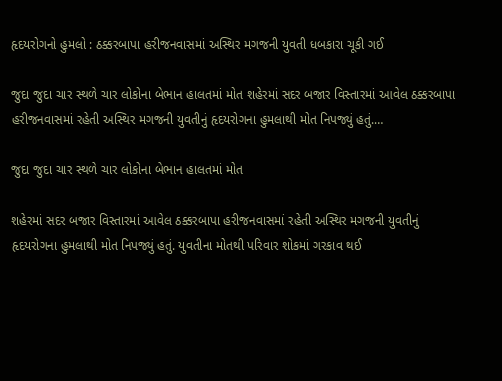હૃદયરોગનો હુમલો : ઠક્કરબાપા હરીજનવાસમાં અસ્થિર મગજની યુવતી ધબકારા ચૂકી ગઈ

જુદા જુદા ચાર સ્થળે ચાર લોકોના બેભાન હાલતમાં મોત શહેરમાં સદર બજાર વિસ્તારમાં આવેલ ઠક્કરબાપા હરીજનવાસમાં રહેતી અસ્થિર મગજની યુવતીનું હૃદયરોગના હુમલાથી મોત નિપજ્યું હતું.…

જુદા જુદા ચાર સ્થળે ચાર લોકોના બેભાન હાલતમાં મોત

શહેરમાં સદર બજાર વિસ્તારમાં આવેલ ઠક્કરબાપા હરીજનવાસમાં રહેતી અસ્થિર મગજની યુવતીનું હૃદયરોગના હુમલાથી મોત નિપજ્યું હતું. યુવતીના મોતથી પરિવાર શોકમાં ગરકાવ થઈ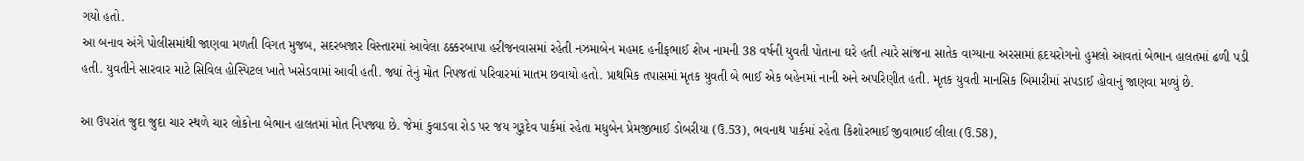ગયો હતો.
આ બનાવ અંગે પોલીસમાંથી જાણવા મળતી વિગત મુજબ, સદરબજાર વિસ્તારમાં આવેલા ઠક્કરબાપા હરીજનવાસમાં રહેતી નઝમાબેન મહમદ હનીફભાઈ શેખ નામની 38 વર્ષની યુવતી પોતાના ઘરે હતી ત્યારે સાંજના સાતેક વાગ્યાના અરસામાં હૃદયરોગનો હુમલો આવતાં બેભાન હાલતમાં ઢળી પડી હતી. યુવતીને સારવાર માટે સિવિલ હોસ્પિટલ ખાતે ખસેડવામાં આવી હતી. જ્યાં તેનું મોત નિપજતાં પરિવારમાં માતમ છવાયો હતો. પ્રાથમિક તપાસમાં મૃતક યુવતી બે ભાઈ એક બહેનમાં નાની અને અપરિણીત હતી. મૃતક યુવતી માનસિક બિમારીમાં સપડાઈ હોવાનું જાણવા મળ્યું છે.

આ ઉપરાંત જુદા જુદા ચાર સ્થળે ચાર લોકોના બેભાન હાલતમાં મોત નિપજ્યા છે. જેમાં કુવાડવા રોડ પર જય ગુરૂદેવ પાર્કમાં રહેતા મધુબેન પ્રેમજીભાઈ ડોબરીયા (ઉ.53), ભવનાથ પાર્કમાં રહેતા કિશોરભાઈ જીવાભાઈ લીલા (ઉ.58),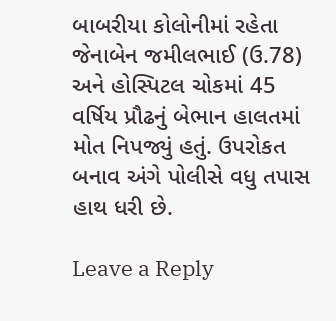બાબરીયા કોલોનીમાં રહેતા જેનાબેન જમીલભાઈ (ઉ.78) અને હોસ્પિટલ ચોકમાં 45 વર્ષિય પ્રૌઢનું બેભાન હાલતમાં મોત નિપજ્યું હતું. ઉપરોકત બનાવ અંગે પોલીસે વધુ તપાસ હાથ ધરી છે.

Leave a Reply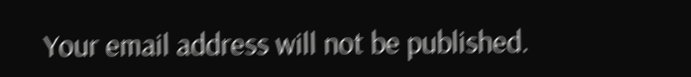Your email address will not be published.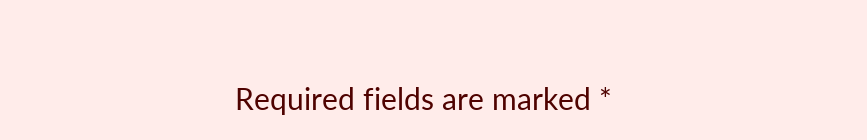Required fields are marked *